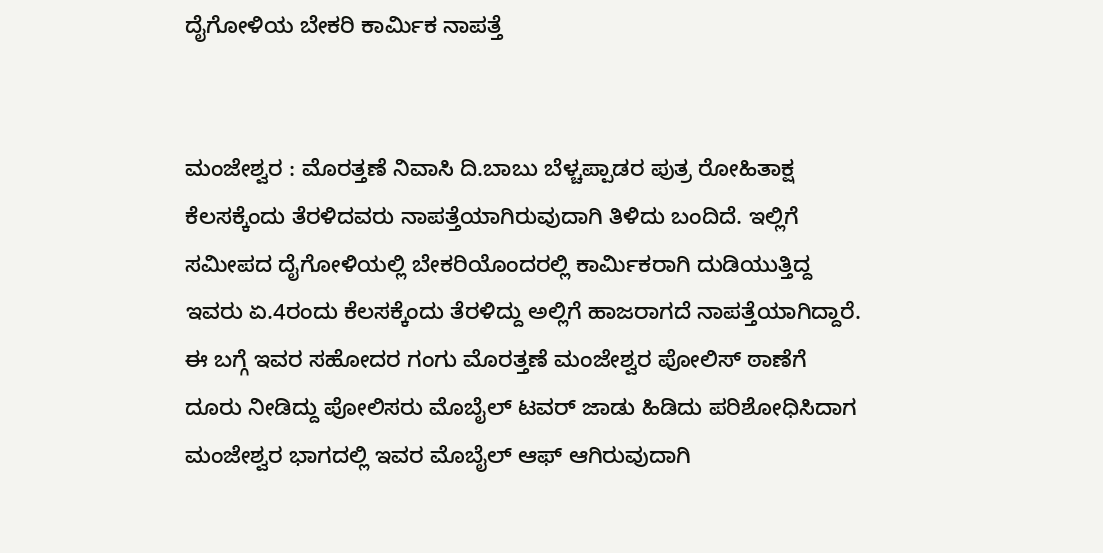ದೈಗೋಳಿಯ ಬೇಕರಿ ಕಾರ್ಮಿಕ ನಾಪತ್ತೆ


ಮಂಜೇಶ್ವರ : ಮೊರತ್ತಣೆ ನಿವಾಸಿ ದಿ.ಬಾಬು ಬೆಳ್ಚಪ್ಪಾಡರ ಪುತ್ರ ರೋಹಿತಾಕ್ಷ ಕೆಲಸಕ್ಕೆಂದು ತೆರಳಿದವರು ನಾಪತ್ತೆಯಾಗಿರುವುದಾಗಿ ತಿಳಿದು ಬಂದಿದೆ. ಇಲ್ಲಿಗೆ ಸಮೀಪದ ದೈಗೋಳಿಯಲ್ಲಿ ಬೇಕರಿಯೊಂದರಲ್ಲಿ ಕಾರ್ಮಿಕರಾಗಿ ದುಡಿಯುತ್ತಿದ್ದ ಇವರು ಏ.4ರಂದು ಕೆಲಸಕ್ಕೆಂದು ತೆರಳಿದ್ದು ಅಲ್ಲಿಗೆ ಹಾಜರಾಗದೆ ನಾಪತ್ತೆಯಾಗಿದ್ದಾರೆ. ಈ ಬಗ್ಗೆ ಇವರ ಸಹೋದರ ಗಂಗು ಮೊರತ್ತಣೆ ಮಂಜೇಶ್ವರ ಪೋಲಿಸ್ ಠಾಣೆಗೆ ದೂರು ನೀಡಿದ್ದು ಪೋಲಿಸರು ಮೊಬೈಲ್ ಟವರ್ ಜಾಡು ಹಿಡಿದು ಪರಿಶೋಧಿಸಿದಾಗ ಮಂಜೇಶ್ವರ ಭಾಗದಲ್ಲಿ ಇವರ ಮೊಬೈಲ್ ಆಫ್ ಆಗಿರುವುದಾಗಿ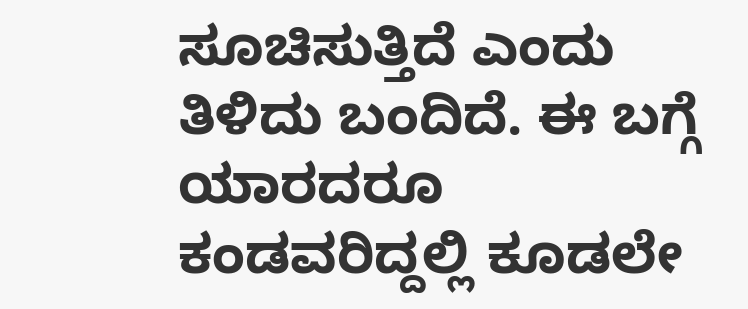ಸೂಚಿಸುತ್ತಿದೆ ಎಂದು ತಿಳಿದು ಬಂದಿದೆ. ಈ ಬಗ್ಗೆ ಯಾರದರೂ ಕಂಡವರಿದ್ದಲ್ಲಿ ಕೂಡಲೇ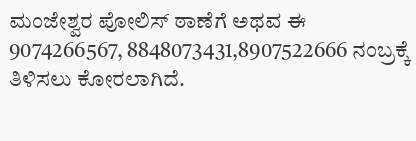ಮಂಜೇಶ್ವರ ಪೋಲಿಸ್ ಠಾಣೆಗೆ ಅಥವ ಈ 9074266567, 8848073431,8907522666 ನಂಬ್ರಕ್ಕೆ ತಿಳಿಸಲು ಕೋರಲಾಗಿದೆ.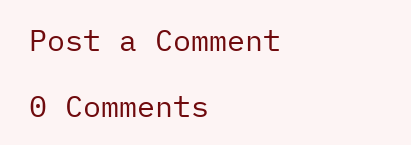Post a Comment

0 Comments